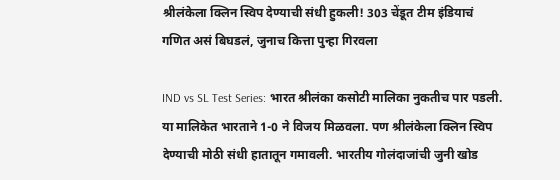श्रीलंकेला क्लिन स्विप देण्याची संधी हुकली! 303 चेंडूत टीम इंडियाचं गणित असं बिघडलं, जुनाच कित्ता पुन्हा गिरवला

IND vs SL Test Series: भारत श्रीलंका कसोटी मालिका नुकतीच पार पडली. या मालिकेत भारताने 1-0 ने विजय मिळवला. पण श्रीलंकेला क्लिन स्विप देण्याची मोठी संधी हातातून गमावली. भारतीय गोलंदाजांची जुनी खोड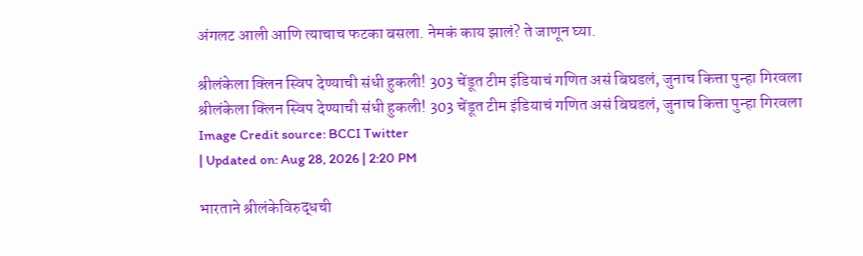अंगलट आली आणि त्याचाच फटका बसला. नेमकं काय झालं? ते जाणून घ्या.

श्रीलंकेला क्लिन स्विप देण्याची संधी हुकली! 303 चेंडूत टीम इंडियाचं गणित असं बिघडलं, जुनाच कित्ता पुन्हा गिरवला
श्रीलंकेला क्लिन स्विप देण्याची संधी हुकली! 303 चेंडूत टीम इंडियाचं गणित असं बिघडलं, जुनाच कित्ता पुन्हा गिरवला
Image Credit source: BCCI Twitter
| Updated on: Aug 28, 2026 | 2:20 PM

भारताने श्रीलंकेविरुद्धची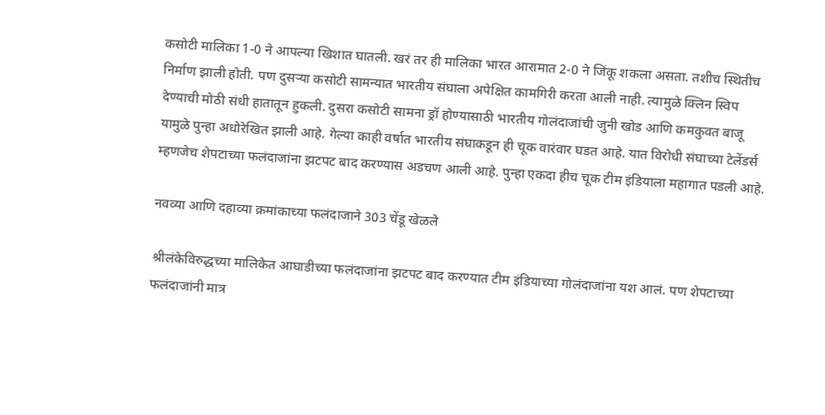कसोटी मालिका 1-0 ने आपल्या खिशात घातली. खरं तर ही मालिका भारत आरामात 2-0 ने जिंकू शकला असता. तशीच स्थितीच निर्माण झाली होती. पण दुसऱ्या कसोटी सामन्यात भारतीय संघाला अपेक्षित कामगिरी करता आली नाही. त्यामुळे क्लिन स्विप देण्याची मोठी संधी हातातून हुकली. दुसरा कसोटी सामना ड्रॉ होण्यासाठी भारतीय गोलंदाजांची जुनी खोड आणि कमकुवत बाजू यामुळे पुन्हा अधोरेखित झाली आहे. गेल्या काही वर्षात भारतीय संघाकडून ही चूक वारंवार घडत आहे. यात विरोधी संघाच्या टेलेंडर्स म्हणजेच शेपटाच्या फलंदाजांना झटपट बाद करण्यास अडचण आली आहे. पुन्हा एकदा हीच चूक टीम इंडियाला महागात पडली आहे.

नवव्या आणि दहाव्या क्रमांकाच्या फलंदाजाने 303 चेंडू खेळले

श्रीलंकेविरुद्धच्या मालिकेत आघाडीच्या फलंदाजांना झटपट बाद करण्यात टीम इंडियाच्या गोलंदाजांना यश आलं. पण शेपटाच्या फलंदाजांनी मात्र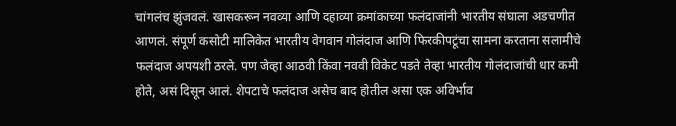चांगलंच झुंजवलं. खासकरून नवव्या आणि दहाव्या क्रमांकाच्या फलंदाजांनी भारतीय संघाला अडचणीत आणलं. संपूर्ण कसोटी मालिकेत भारतीय वेगवान गोलंदाज आणि फिरकीपटूंचा सामना करताना सलामीचे फलंदाज अपयशी ठरले. पण जेव्हा आठवी किंवा नववी विकेट पडते तेव्हा भारतीय गोलंदाजांची धार कमी होते, असं दिसून आलं. शेपटाचे फलंदाज असेच बाद होतील असा एक अविर्भाव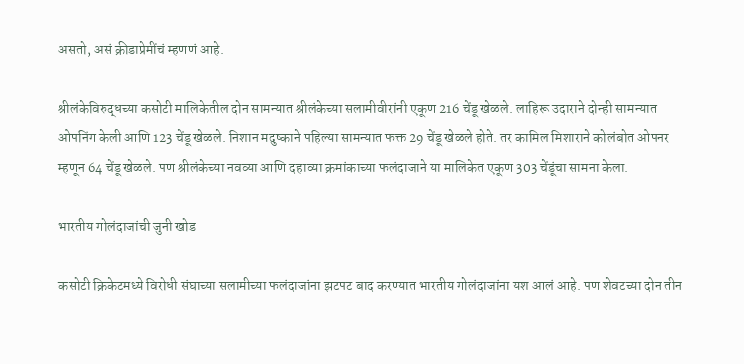असतो, असं क्रीडाप्रेमींचं म्हणणं आहे.

श्रीलंकेविरुद्धच्या कसोटी मालिकेतील दोन सामन्यात श्रीलंकेच्या सलामीवीरांनी एकूण 216 चेंडू खेळले. लाहिरू उदाराने दोन्ही सामन्यात ओपनिंग केली आणि 123 चेंडू खेळले. निशान मदुष्काने पहिल्या सामन्यात फक्त 29 चेंडू खेळले होते. तर कामिल मिशाराने कोलंबोत ओपनर म्हणून 64 चेंडू खेळले. पण श्रीलंकेच्या नवव्या आणि दहाव्या क्रमांकाच्या फलंदाजाने या मालिकेत एकूण 303 चेंडूंचा सामना केला.

भारतीय गोलंदाजांची जुनी खोड

कसोटी क्रिकेटमध्ये विरोधी संघाच्या सलामीच्या फलंदाजांना झटपट बाद करण्यात भारतीय गोलंदाजांना यश आलं आहे. पण शेवटच्या दोन तीन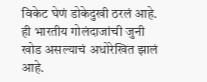विकेट घेणं डोकेदुखी ठरलं आहे. ही भारतीय गोलंदाजांची जुनी खोड असल्याचं अधोरेखित झालं आहे.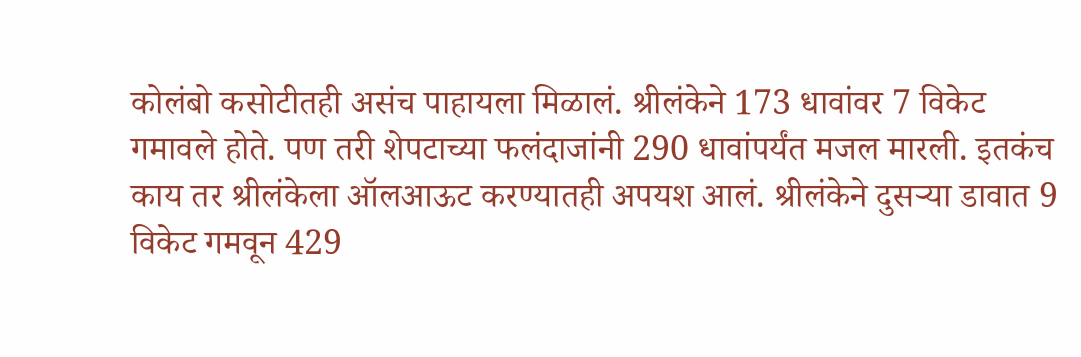कोलंबो कसोटीतही असंच पाहायला मिळालं. श्रीलंकेने 173 धावांवर 7 विकेट गमावले होते. पण तरी शेपटाच्या फलंदाजांनी 290 धावांपर्यंत मजल मारली. इतकंच काय तर श्रीलंकेला ऑलआऊट करण्यातही अपयश आलं. श्रीलंकेने दुसऱ्या डावात 9 विकेट गमवून 429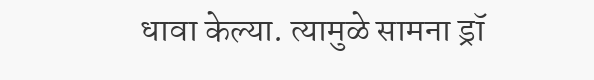धावा केल्या. त्यामुळे सामना ड्रॉ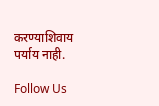करण्याशिवाय पर्याय नाही.

Follow Us